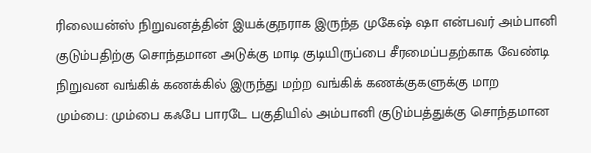ரிலையன்ஸ் நிறுவனத்தின் இயக்குநராக இருந்த முகேஷ் ஷா என்பவர் அம்பானி குடும்பதிற்கு சொந்தமான அடுக்கு மாடி குடியிருப்பை சீரமைப்பதற்காக வேண்டி நிறுவன வங்கிக் கணக்கில் இருந்து மற்ற வங்கிக் கணக்குகளுக்கு மாற
மும்பை: மும்பை கஃபே பாரடே பகுதியில் அம்பானி குடும்பத்துக்கு சொந்தமான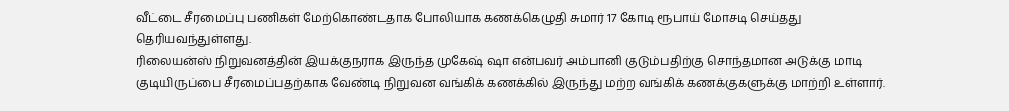வீட்டை சீரமைப்பு பணிகள் மேற்கொண்டதாக போலியாக கணக்கெழுதி சுமார் 17 கோடி ரூபாய் மோசடி செய்தது தெரியவந்துள்ளது.
ரிலையன்ஸ் நிறுவனத்தின் இயக்குநராக இருந்த முகேஷ் ஷா என்பவர் அம்பானி குடும்பதிற்கு சொந்தமான அடுக்கு மாடி குடியிருப்பை சீரமைப்பதற்காக வேண்டி நிறுவன வங்கிக் கணக்கில் இருந்து மற்ற வங்கிக் கணக்குகளுக்கு மாற்றி உள்ளார்.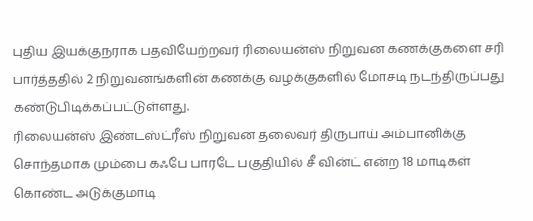புதிய இயக்குநராக பதவியேற்றவர் ரிலையன்ஸ் நிறுவன கணக்குகளை சரி பார்த்ததில் 2 நிறுவனங்களின் கணக்கு வழக்குகளில் மோசடி நடந்திருப்பது கண்டுபிடிக்கப்பட்டுள்ளது.
ரிலையன்ஸ் இண்டஸ்ட்ரீஸ் நிறுவன தலைவர் திருபாய் அம்பானிக்கு சொந்தமாக மும்பை கஃபே பாரடே பகுதியில் சீ வின்ட் என்ற 18 மாடிகள் கொண்ட அடுக்குமாடி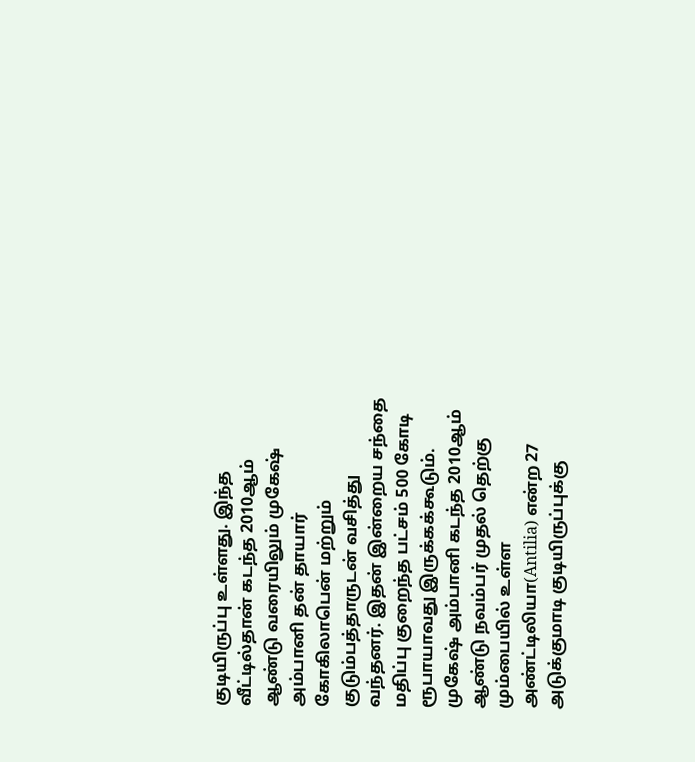குடியிருப்பு உள்ளது. இந்த வீட்டில்தான் கடந்த 2010ஆம் ஆண்டு வரையிலும் முகேஷ் அம்பானி தன் தாயார் கோகிலாபென் மற்றும் குடும்பத்தாருடன் வசித்து வந்தனர். இதன் இன்றைய சந்தை மதிப்பு குறைந்த பட்சம் 500 கோடி ரூபாயாவது இருக்கக்கூடும்.
முகேஷ் அம்பானி கடந்த 2010ஆம் ஆண்டு நவம்பர் முதல் தெற்கு மும்பையில் உள்ள அண்ட்டிலியா(Antilia) என்ற 27 அடுக்குமாடி குடியிருப்புக்கு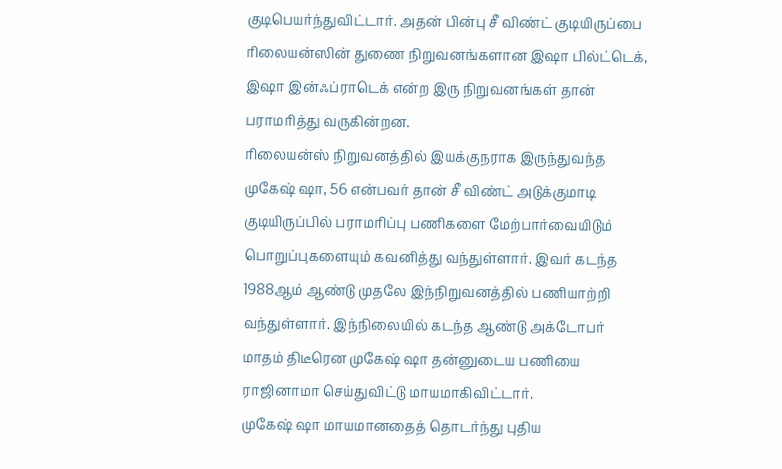குடிபெயர்ந்துவிட்டார். அதன் பின்பு சீ விண்ட் குடியிருப்பை ரிலையன்ஸின் துணை நிறுவனங்களான இஷா பில்ட்டெக், இஷா இன்ஃப்ராடெக் என்ற இரு நிறுவனங்கள் தான் பராமரித்து வருகின்றன.
ரிலையன்ஸ் நிறுவனத்தில் இயக்குநராக இருந்துவந்த முகேஷ் ஷா, 56 என்பவர் தான் சீ விண்ட் அடுக்குமாடி குடியிருப்பில் பராமரிப்பு பணிகளை மேற்பார்வையிடும் பொறுப்புகளையும் கவனித்து வந்துள்ளார். இவர் கடந்த 1988ஆம் ஆண்டு முதலே இந்நிறுவனத்தில் பணியாற்றி வந்துள்ளார். இந்நிலையில் கடந்த ஆண்டு அக்டோபர் மாதம் திடீரென முகேஷ் ஷா தன்னுடைய பணியை ராஜினாமா செய்துவிட்டு மாயமாகிவிட்டார்.
முகேஷ் ஷா மாயமானதைத் தொடர்ந்து புதிய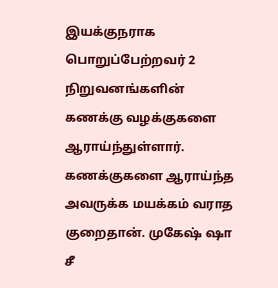இயக்குநராக பொறுப்பேற்றவர் 2 நிறுவனங்களின் கணக்கு வழக்குகளை ஆராய்ந்துள்ளார். கணக்குகளை ஆராய்ந்த அவருக்க மயக்கம் வராத குறைதான். முகேஷ் ஷா சீ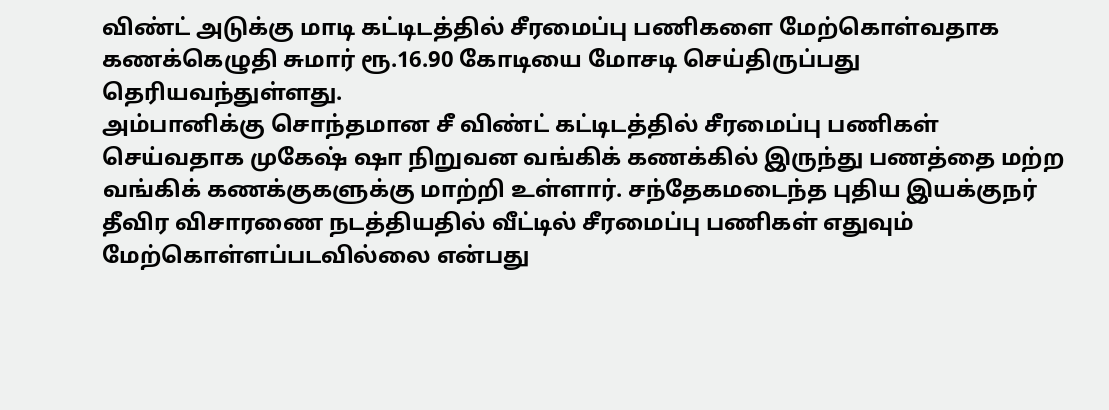விண்ட் அடுக்கு மாடி கட்டிடத்தில் சீரமைப்பு பணிகளை மேற்கொள்வதாக கணக்கெழுதி சுமார் ரூ.16.90 கோடியை மோசடி செய்திருப்பது தெரியவந்துள்ளது.
அம்பானிக்கு சொந்தமான சீ விண்ட் கட்டிடத்தில் சீரமைப்பு பணிகள் செய்வதாக முகேஷ் ஷா நிறுவன வங்கிக் கணக்கில் இருந்து பணத்தை மற்ற வங்கிக் கணக்குகளுக்கு மாற்றி உள்ளார். சந்தேகமடைந்த புதிய இயக்குநர் தீவிர விசாரணை நடத்தியதில் வீட்டில் சீரமைப்பு பணிகள் எதுவும் மேற்கொள்ளப்படவில்லை என்பது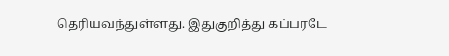தெரியவந்துள்ளது. இதுகுறித்து கப்பரடே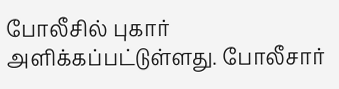போலீசில் புகார் அளிக்கப்பட்டுள்ளது. போலீசார்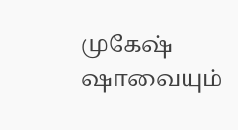முகேஷ் ஷாவையும்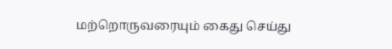மற்றொருவரையும் கைது செய்து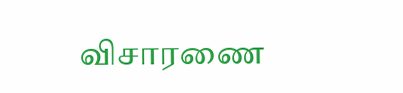விசாரணை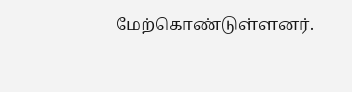மேற்கொண்டுள்ளனர்.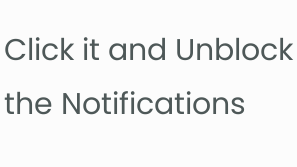Click it and Unblock the Notifications